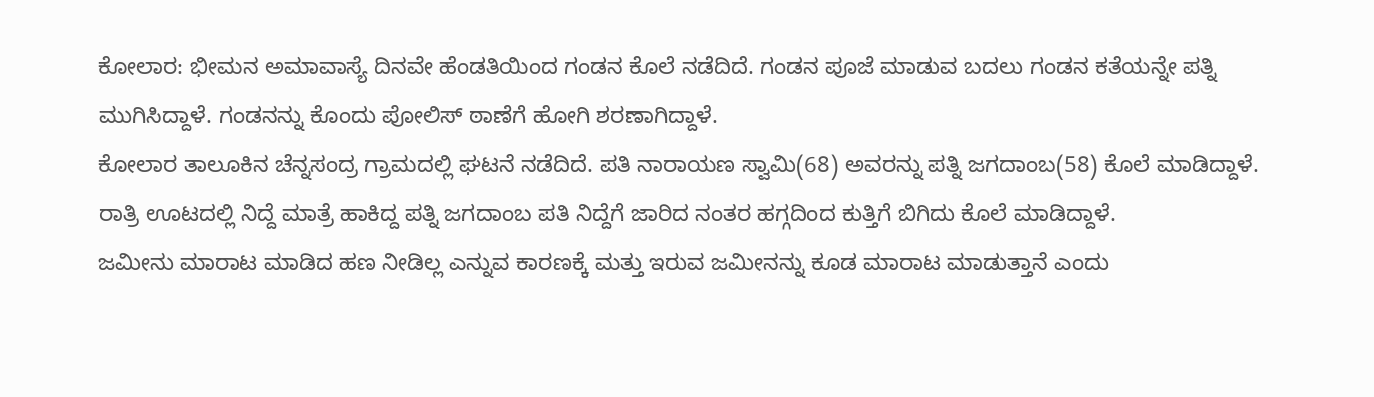ಕೋಲಾರ: ಭೀಮನ ಅಮಾವಾಸ್ಯೆ ದಿನವೇ ಹೆಂಡತಿಯಿಂದ ಗಂಡನ ಕೊಲೆ ನಡೆದಿದೆ. ಗಂಡನ ಪೂಜೆ ಮಾಡುವ ಬದಲು ಗಂಡನ ಕತೆಯನ್ನೇ ಪತ್ನಿ ಮುಗಿಸಿದ್ದಾಳೆ. ಗಂಡನನ್ನು ಕೊಂದು ಪೋಲಿಸ್ ಠಾಣೆಗೆ ಹೋಗಿ ಶರಣಾಗಿದ್ದಾಳೆ.
ಕೋಲಾರ ತಾಲೂಕಿನ ಚೆನ್ನಸಂದ್ರ ಗ್ರಾಮದಲ್ಲಿ ಘಟನೆ ನಡೆದಿದೆ. ಪತಿ ನಾರಾಯಣ ಸ್ವಾಮಿ(68) ಅವರನ್ನು ಪತ್ನಿ ಜಗದಾಂಬ(58) ಕೊಲೆ ಮಾಡಿದ್ದಾಳೆ.
ರಾತ್ರಿ ಊಟದಲ್ಲಿ ನಿದ್ದೆ ಮಾತ್ರೆ ಹಾಕಿದ್ದ ಪತ್ನಿ ಜಗದಾಂಬ ಪತಿ ನಿದ್ದೆಗೆ ಜಾರಿದ ನಂತರ ಹಗ್ಗದಿಂದ ಕುತ್ತಿಗೆ ಬಿಗಿದು ಕೊಲೆ ಮಾಡಿದ್ದಾಳೆ.
ಜಮೀನು ಮಾರಾಟ ಮಾಡಿದ ಹಣ ನೀಡಿಲ್ಲ ಎನ್ನುವ ಕಾರಣಕ್ಕೆ ಮತ್ತು ಇರುವ ಜಮೀನನ್ನು ಕೂಡ ಮಾರಾಟ ಮಾಡುತ್ತಾನೆ ಎಂದು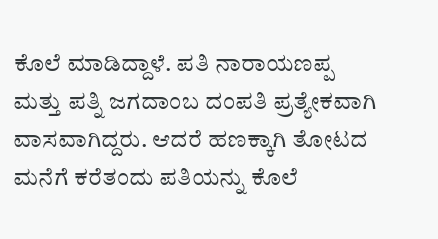ಕೊಲೆ ಮಾಡಿದ್ದಾಳೆ. ಪತಿ ನಾರಾಯಣಪ್ಪ ಮತ್ತು ಪತ್ನಿ ಜಗದಾಂಬ ದಂಪತಿ ಪ್ರತ್ಯೇಕವಾಗಿ ವಾಸವಾಗಿದ್ದರು. ಆದರೆ ಹಣಕ್ಕಾಗಿ ತೋಟದ ಮನೆಗೆ ಕರೆತಂದು ಪತಿಯನ್ನು ಕೊಲೆ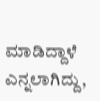ಮಾಡಿದ್ದಾಳೆ ಎನ್ನಲಾಗಿದ್ದು,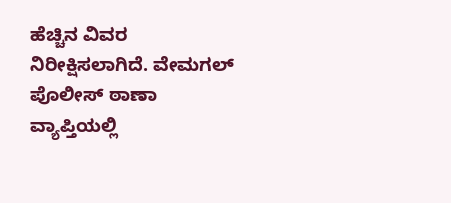ಹೆಚ್ಚಿನ ವಿವರ ನಿರೀಕ್ಷಿಸಲಾಗಿದೆ. ವೇಮಗಲ್ ಪೊಲೀಸ್ ಠಾಣಾ ವ್ಯಾಪ್ತಿಯಲ್ಲಿ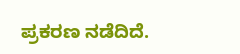ಪ್ರಕರಣ ನಡೆದಿದೆ.